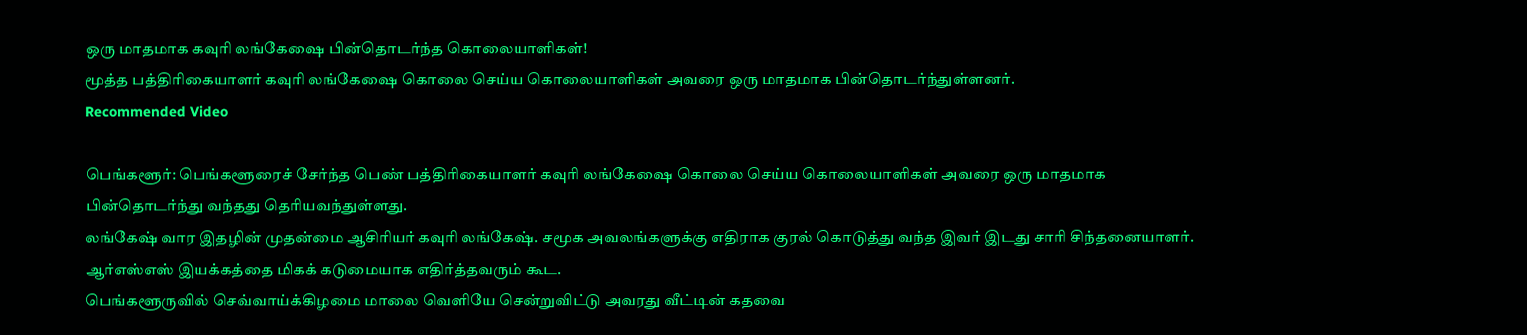ஒரு மாதமாக கவுரி லங்கேஷை பின்தொடர்ந்த கொலையாளிகள்!
மூத்த பத்திரிகையாளர் கவுரி லங்கேஷை கொலை செய்ய கொலையாளிகள் அவரை ஒரு மாதமாக பின்தொடர்ந்துள்ளனர்.
Recommended Video

பெங்களூர்: பெங்களூரைச் சேர்ந்த பெண் பத்திரிகையாளர் கவுரி லங்கேஷை கொலை செய்ய கொலையாளிகள் அவரை ஒரு மாதமாக பின்தொடர்ந்து வந்தது தெரியவந்துள்ளது.
லங்கேஷ் வார இதழின் முதன்மை ஆசிரியர் கவுரி லங்கேஷ். சமூக அவலங்களுக்கு எதிராக குரல் கொடுத்து வந்த இவர் இடது சாரி சிந்தனையாளர். ஆர்எஸ்எஸ் இயக்கத்தை மிகக் கடுமையாக எதிர்த்தவரும் கூட.
பெங்களூருவில் செவ்வாய்க்கிழமை மாலை வெளியே சென்றுவிட்டு அவரது வீட்டின் கதவை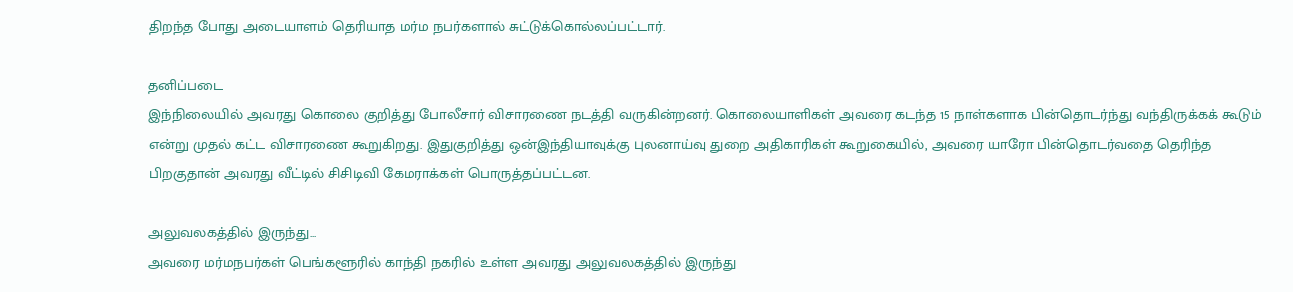திறந்த போது அடையாளம் தெரியாத மர்ம நபர்களால் சுட்டுக்கொல்லப்பட்டார்.

தனிப்படை
இந்நிலையில் அவரது கொலை குறித்து போலீசார் விசாரணை நடத்தி வருகின்றனர். கொலையாளிகள் அவரை கடந்த 15 நாள்களாக பின்தொடர்ந்து வந்திருக்கக் கூடும் என்று முதல் கட்ட விசாரணை கூறுகிறது. இதுகுறித்து ஒன்இந்தியாவுக்கு புலனாய்வு துறை அதிகாரிகள் கூறுகையில், அவரை யாரோ பின்தொடர்வதை தெரிந்த பிறகுதான் அவரது வீட்டில் சிசிடிவி கேமராக்கள் பொருத்தப்பட்டன.

அலுவலகத்தில் இருந்து...
அவரை மர்மநபர்கள் பெங்களூரில் காந்தி நகரில் உள்ள அவரது அலுவலகத்தில் இருந்து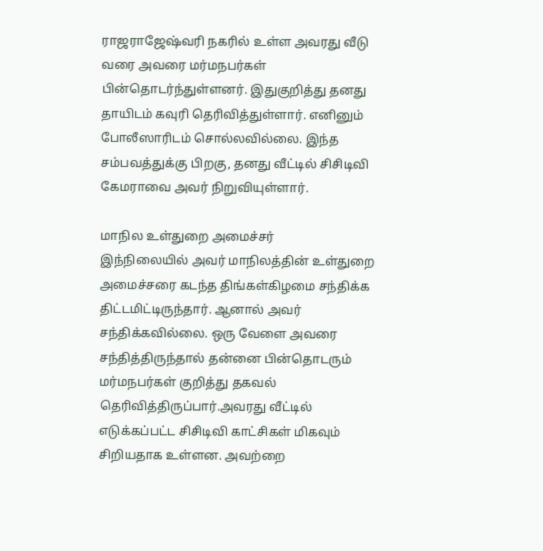ராஜராஜேஷ்வரி நகரில் உள்ள அவரது வீடு வரை அவரை மர்மநபர்கள் பின்தொடர்ந்துள்ளனர். இதுகுறித்து தனது தாயிடம் கவுரி தெரிவித்துள்ளார். எனினும் போலீஸாரிடம் சொல்லவில்லை. இந்த சம்பவத்துக்கு பிறகு, தனது வீட்டில் சிசிடிவி கேமராவை அவர் நிறுவியுள்ளார்.

மாநில உள்துறை அமைச்சர்
இந்நிலையில் அவர் மாநிலத்தின் உள்துறை அமைச்சரை கடந்த திங்கள்கிழமை சந்திக்க திட்டமிட்டிருந்தார். ஆனால் அவர் சந்திக்கவில்லை. ஒரு வேளை அவரை சந்தித்திருந்தால் தன்னை பின்தொடரும் மர்மநபர்கள் குறித்து தகவல் தெரிவித்திருப்பார்.அவரது வீட்டில் எடுக்கப்பட்ட சிசிடிவி காட்சிகள் மிகவும் சிறியதாக உள்ளன. அவற்றை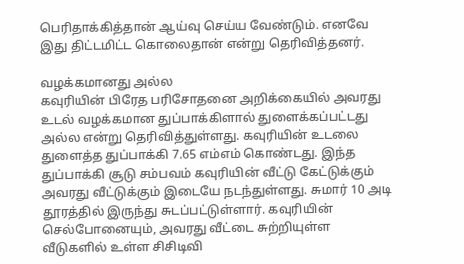பெரிதாக்கித்தான் ஆய்வு செய்ய வேண்டும். எனவே இது திட்டமிட்ட கொலைதான் என்று தெரிவித்தனர்.

வழக்கமானது அல்ல
கவுரியின் பிரேத பரிசோதனை அறிக்கையில் அவரது உடல் வழக்கமான துப்பாக்கிளால் துளைக்கப்பட்டது அல்ல என்று தெரிவித்துள்ளது. கவுரியின் உடலை துளைத்த துப்பாக்கி 7.65 எம்எம் கொண்டது. இந்த துப்பாக்கி சூடு சம்பவம் கவுரியின் வீட்டு கேட்டுக்கும் அவரது வீட்டுக்கும் இடையே நடந்துள்ளது. சுமார் 10 அடி தூரத்தில் இருந்து சுடப்பட்டுள்ளார். கவுரியின் செல்போனையும், அவரது வீட்டை சுற்றியுள்ள வீடுகளில் உள்ள சிசிடிவி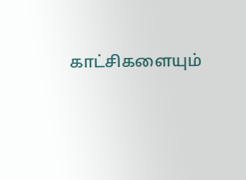காட்சிகளையும்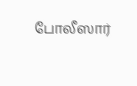போலீஸார்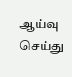ஆய்வு செய்து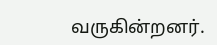வருகின்றனர்.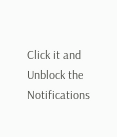Click it and Unblock the Notifications